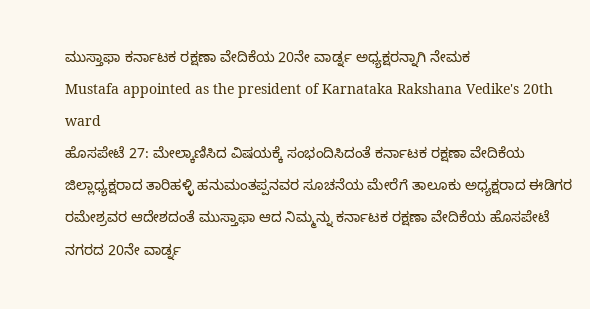ಮುಸ್ತಾಫಾ ಕರ್ನಾಟಕ ರಕ್ಷಣಾ ವೇದಿಕೆಯ 20ನೇ ವಾರ್ಡ್ನ ಅಧ್ಯಕ್ಷರನ್ನಾಗಿ ನೇಮಕ
Mustafa appointed as the president of Karnataka Rakshana Vedike's 20th ward
ಹೊಸಪೇಟೆ 27: ಮೇಲ್ಕಾಣಿಸಿದ ವಿಷಯಕ್ಕೆ ಸಂಭಂದಿಸಿದಂತೆ ಕರ್ನಾಟಕ ರಕ್ಷಣಾ ವೇದಿಕೆಯ ಜಿಲ್ಲಾಧ್ಯಕ್ಷರಾದ ತಾರಿಹಳ್ಳಿ ಹನುಮಂತಪ್ಪನವರ ಸೂಚನೆಯ ಮೇರೆಗೆ ತಾಲೂಕು ಅಧ್ಯಕ್ಷರಾದ ಈಡಿಗರ ರಮೇಶ್ರವರ ಆದೇಶದಂತೆ ಮುಸ್ತಾಫಾ ಆದ ನಿಮ್ಮನ್ನು ಕರ್ನಾಟಕ ರಕ್ಷಣಾ ವೇದಿಕೆಯ ಹೊಸಪೇಟೆ ನಗರದ 20ನೇ ವಾರ್ಡ್ನ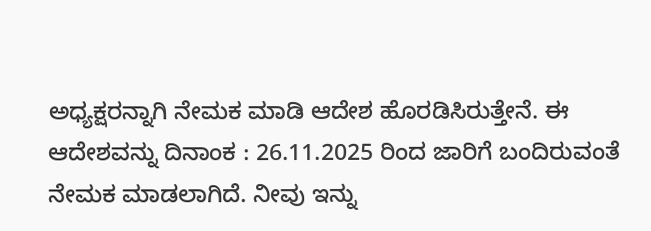ಅಧ್ಯಕ್ಷರನ್ನಾಗಿ ನೇಮಕ ಮಾಡಿ ಆದೇಶ ಹೊರಡಿಸಿರುತ್ತೇನೆ. ಈ ಆದೇಶವನ್ನು ದಿನಾಂಕ : 26.11.2025 ರಿಂದ ಜಾರಿಗೆ ಬಂದಿರುವಂತೆ ನೇಮಕ ಮಾಡಲಾಗಿದೆ. ನೀವು ಇನ್ನು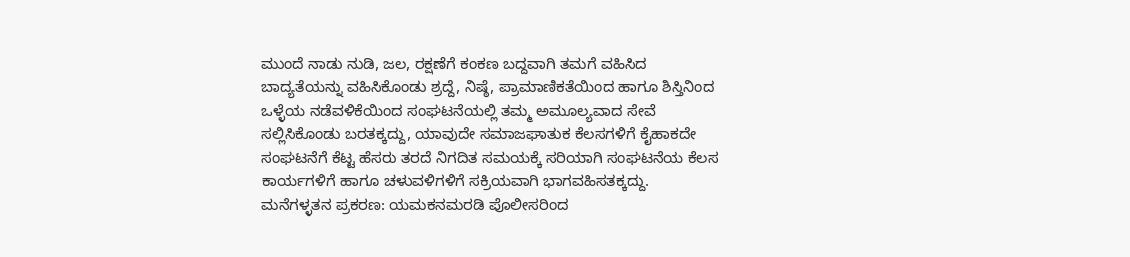ಮುಂದೆ ನಾಡು ನುಡಿ, ಜಲ, ರಕ್ಷಣೆಗೆ ಕಂಕಣ ಬದ್ದವಾಗಿ ತಮಗೆ ವಹಿಸಿದ ಬಾದ್ಯತೆಯನ್ನು ವಹಿಸಿಕೊಂಡು ಶ್ರದ್ದೆ, ನಿಷ್ಠೆ, ಪ್ರಾಮಾಣಿಕತೆಯಿಂದ ಹಾಗೂ ಶಿಸ್ತಿನಿಂದ ಒಳ್ಳೆಯ ನಡೆವಳಿಕೆಯಿಂದ ಸಂಘಟನೆಯಲ್ಲಿ ತಮ್ಮ ಅಮೂಲ್ಯವಾದ ಸೇವೆ ಸಲ್ಲಿಸಿಕೊಂಡು ಬರತಕ್ಕದ್ದು, ಯಾವುದೇ ಸಮಾಜಘಾತುಕ ಕೆಲಸಗಳಿಗೆ ಕೈಹಾಕದೇ ಸಂಘಟನೆಗೆ ಕೆಟ್ಟ ಹೆಸರು ತರದೆ ನಿಗದಿತ ಸಮಯಕ್ಕೆ ಸರಿಯಾಗಿ ಸಂಘಟನೆಯ ಕೆಲಸ ಕಾರ್ಯಗಳಿಗೆ ಹಾಗೂ ಚಳುವಳಿಗಳಿಗೆ ಸಕ್ರಿಯವಾಗಿ ಭಾಗವಹಿಸತಕ್ಕದ್ದು.
ಮನೆಗಳ್ಳತನ ಪ್ರಕರಣ: ಯಮಕನಮರಡಿ ಪೊಲೀಸರಿಂದ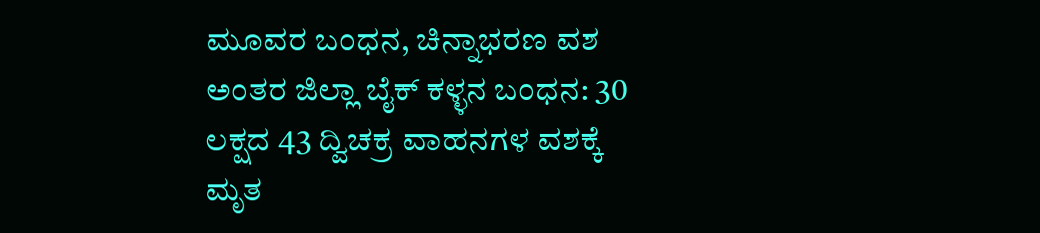ಮೂವರ ಬಂಧನ, ಚಿನ್ನಾಭರಣ ವಶ
ಅಂತರ ಜಿಲ್ಲಾ ಬೈಕ್ ಕಳ್ಳನ ಬಂಧನ: 30 ಲಕ್ಷದ 43 ದ್ವಿಚಕ್ರ ವಾಹನಗಳ ವಶಕ್ಕೆ
ಮೃತ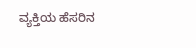ವ್ಯಕ್ತಿಯ ಹೆಸರಿನ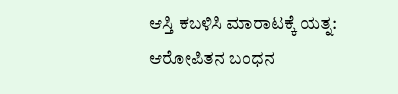ಆಸ್ತಿ ಕಬಳಿಸಿ ಮಾರಾಟಕ್ಕೆ ಯತ್ನ: ಆರೋಪಿತನ ಬಂಧನ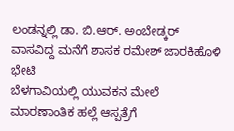ಲಂಡನ್ನಲ್ಲಿ ಡಾ. ಬಿ.ಆರ್. ಅಂಬೇಡ್ಕರ್ ವಾಸವಿದ್ದ ಮನೆಗೆ ಶಾಸಕ ರಮೇಶ್ ಜಾರಕಿಹೊಳಿ ಭೇಟಿ
ಬೆಳಗಾವಿಯಲ್ಲಿ ಯುವಕನ ಮೇಲೆ ಮಾರಣಾಂತಿಕ ಹಲ್ಲೆ ಆಸ್ಪತ್ರೆಗೆ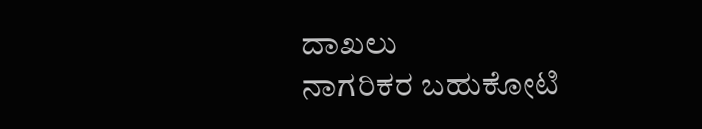ದಾಖಲು
ನಾಗರಿಕರ ಬಹುಕೋಟಿ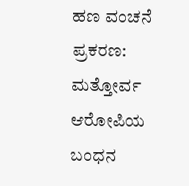ಹಣ ವಂಚನೆ ಪ್ರಕರಣ: ಮತ್ತೋರ್ವ ಆರೋಪಿಯ ಬಂಧನ